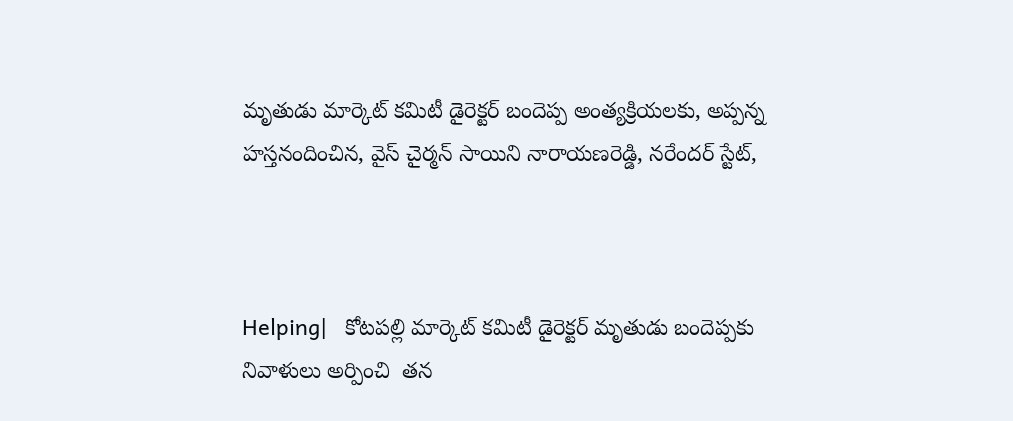మృతుడు మార్కెట్ కమిటీ డైరెక్టర్ బందెప్ప అంత్యక్రియలకు, అప్పన్న హస్తనందించిన, వైస్ చైర్మన్ సాయిని నారాయణరెడ్డి, నరేందర్ స్టేట్,



Helping|   కోటపల్లి మార్కెట్ కమిటీ డైరెక్టర్ మృతుడు బందెప్పకు నివాళులు అర్పించి  తన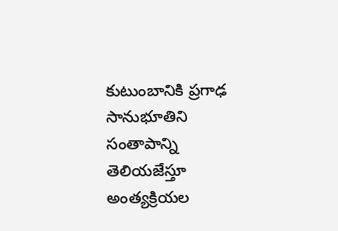కుటుంబానికి ప్రగాఢ సానుభూతిని సంతాపాన్ని తెలియజేస్తూ అంత్యక్రియల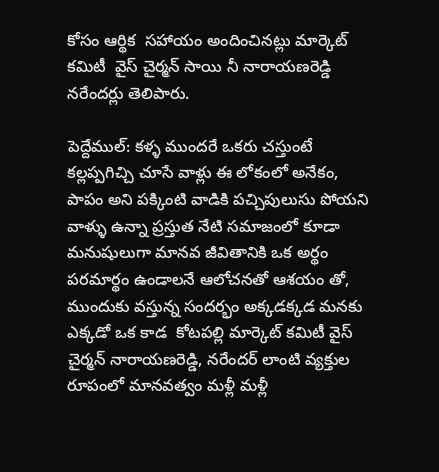కోసం ఆర్థిక  సహాయం అందించినట్లు మార్కెట్ కమిటీ  వైస్ చైర్మన్ సాయి నీ నారాయణరెడ్డి నరేందర్లు తెలిపారు.

పెద్దేముల్: కళ్ళ ముందరే ఒకరు చస్తుంటే కల్లప్పగిచ్చి చూసే వాళ్లు ఈ లోకంలో అనేకం, పాపం అని పక్కింటి వాడికి పచ్చిపులుసు పోయని వాళ్ళు ఉన్నా ప్రస్తుత నేటి సమాజంలో కూడా మనుషులుగా మానవ జీవితానికి ఒక అర్థం పరమార్థం ఉండాలనే ఆలోచనతో ఆశయం తో, ముందుకు వస్తున్న సందర్భం అక్కడక్కడ మనకు ఎక్కడో ఒక కాడ  కోటపల్లి మార్కెట్ కమిటీ వైస్ చైర్మన్ నారాయణరెడ్డి, నరేందర్ లాంటి వ్యక్తుల రూపంలో మానవత్వం మళ్లీ మళ్లీ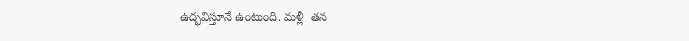ఉద్భవిస్తూనే ఉంటుంది. మళ్లీ  తన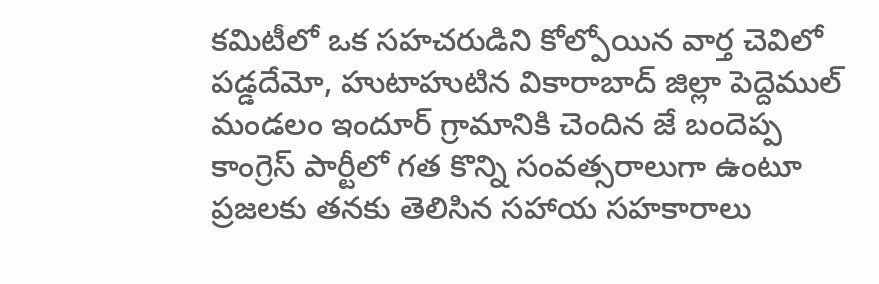కమిటీలో ఒక సహచరుడిని కోల్పోయిన వార్త చెవిలో పడ్డదేమో, హుటాహుటిన వికారాబాద్ జిల్లా పెద్దెముల్ మండలం ఇందూర్ గ్రామానికి చెందిన జే బందెప్ప కాంగ్రెస్ పార్టీలో గత కొన్ని సంవత్సరాలుగా ఉంటూ ప్రజలకు తనకు తెలిసిన సహాయ సహకారాలు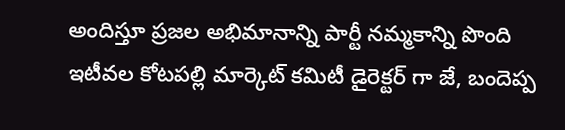అందిస్తూ ప్రజల అభిమానాన్ని పార్టీ నమ్మకాన్ని పొంది  ఇటీవల కోటపల్లి మార్కెట్ కమిటీ డైరెక్టర్ గా జే, బందెప్ప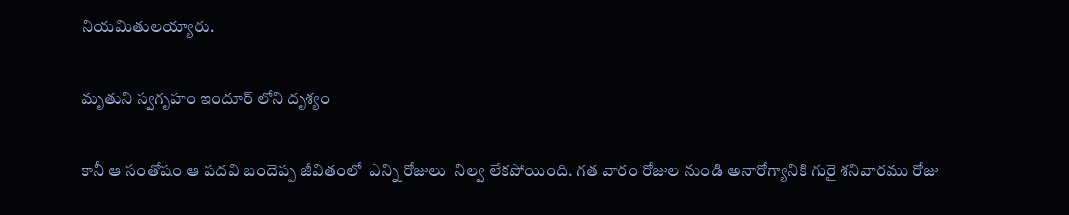నియమితులయ్యారు.

మృతుని స్వగృహం ఇందూర్ లోని దృశ్యం

కానీ ఆ సంతోషం ఆ పదవి బందెప్ప జీవితంలో  ఎన్ని రోజులు  నిల్వ లేకపోయింది. గత వారం రోజుల నుండి అనారోగ్యానికి గురై శనివారము రోజు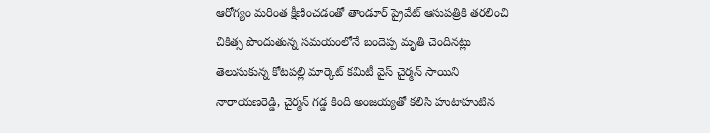ఆరోగ్యం మరింత క్షీణించడంతో తాండూర్ ప్రైవేట్ ఆసుపత్రికి తరలించి చికిత్స పొందుతున్న సమయంలోనే బందెప్ప మృతి చెందినట్లు తెలుసుకున్న కోటపల్లి మార్కెట్ కమిటీ వైస్ చైర్మన్ సాయిని నారాయణరెడ్డి, చైర్మన్ గడ్డ కింది అంజయ్యతో కలిసి హుటాహుటిన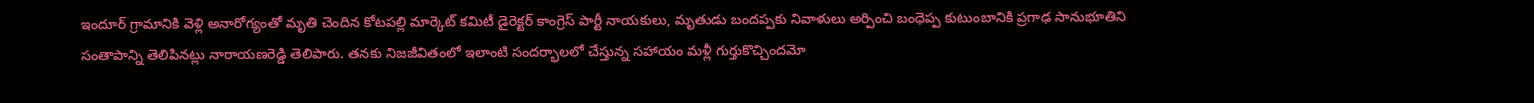ఇందూర్ గ్రామానికి వెళ్లి అనారోగ్యంతో మృతి చెందిన కోటపల్లి మార్కెట్ కమిటీ డైరెక్టర్ కాంగ్రెస్ పార్టీ నాయకులు, మృతుడు బందప్పకు నివాళులు అర్పించి బంధెప్ప కుటుంబానికి ప్రగాఢ సానుభూతిని సంతాపాన్ని తెలిపినట్లు నారాయణరెడ్డి తెలిపారు. తనకు నిజజీవితంలో ఇలాంటి సందర్భాలలో చేస్తున్న సహాయం మళ్లీ గుర్తుకొచ్చిందమో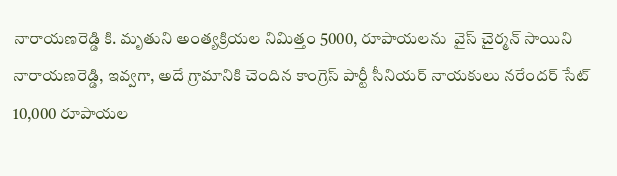నారాయణరెడ్డి కి. మృతుని అంత్యక్రియల నిమిత్తం 5000, రూపాయలను  వైస్ చైర్మన్ సాయిని నారాయణరెడ్డి, ఇవ్వగా, అదే గ్రామానికి చెందిన కాంగ్రెస్ పార్టీ సీనియర్ నాయకులు నరేందర్ సేట్ 10,000 రూపాయల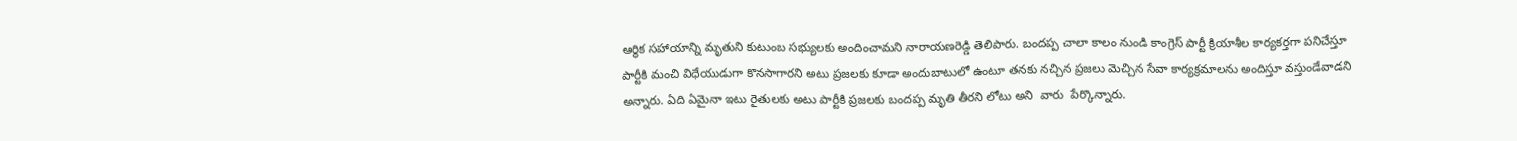ఆర్థిక సహాయాన్ని మృతుని కుటుంబ సభ్యులకు అందించామని నారాయణరెడ్డి తెలిపారు. బందప్ప చాలా కాలం నుండి కాంగ్రెస్ పార్టీ క్రియాశీల కార్యకర్తగా పనిచేస్తూ పార్టీకి మంచి విధేయుడుగా కొనసాగారని అటు ప్రజలకు కూడా అందుబాటులో ఉంటూ తనకు నచ్చిన ప్రజలు మెచ్చిన సేవా కార్యక్రమాలను అందిస్తూ వస్తుండేవాడని అన్నారు. ఏది ఏమైనా ఇటు రైతులకు అటు పార్టీకి ప్రజలకు బందప్ప మృతి తీరని లోటు అని  వారు  పేర్కొన్నారు.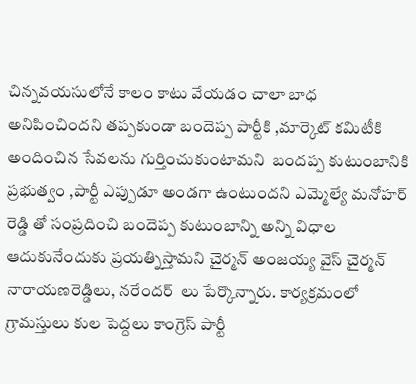చిన్నవయసులోనే కాలం కాటు వేయడం చాలా బాధ అనిపించిందని తప్పకుండా బందెప్ప పార్టీకి ,మార్కెట్ కమిటీకి అందించిన సేవలను గుర్తించుకుంటామని  బందప్ప కుటుంబానికి ప్రభుత్వం ,పార్టీ ఎప్పుడూ అండగా ఉంటుందని ఎమ్మెల్యే మనోహర్ రెడ్డి తో సంప్రదించి బందెప్ప కుటుంబాన్ని అన్ని విధాల ఆదుకునేందుకు ప్రయత్నిస్తామని చైర్మన్ అంజయ్య వైస్ చైర్మన్ నారాయణరెడ్డిలు, నరేందర్  లు పేర్కొన్నారు. కార్యక్రమంలో గ్రామస్తులు కుల పెద్దలు కాంగ్రెస్ పార్టీ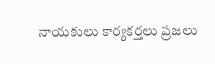నాయకులు కార్యకర్తలు ప్రజలు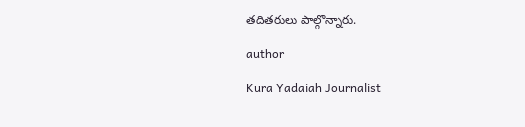తదితరులు పాల్గొన్నారు.

author

Kura Yadaiah Journalist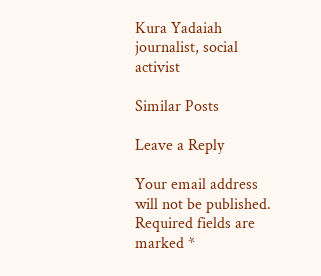Kura Yadaiah journalist, social activist

Similar Posts

Leave a Reply

Your email address will not be published. Required fields are marked *